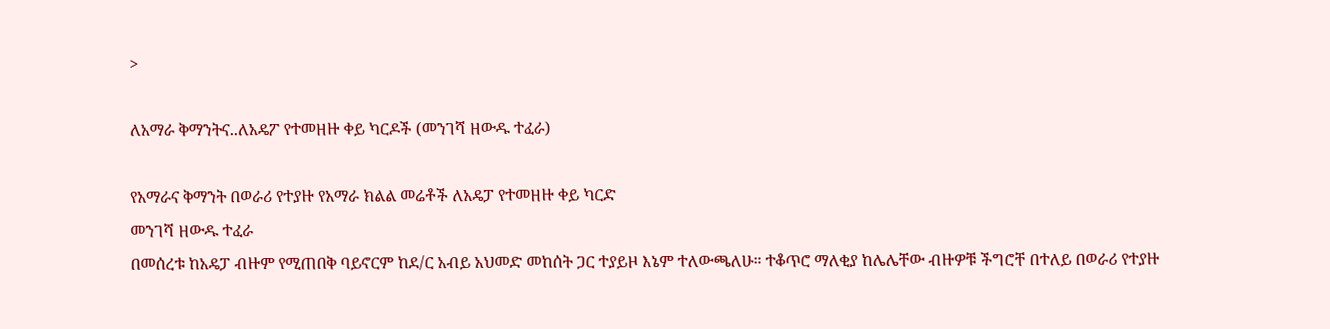>

ለአማራ ቅማንትና..ለአዴፖ የተመዘዙ ቀይ ካርዶች (መንገሻ ዘውዱ ተፈራ)

የአማራና ቅማንት በወራሪ የተያዙ የአማራ ክልል መሬቶች ለአዴፓ የተመዘዙ ቀይ ካርድ
መንገሻ ዘውዱ ተፈራ
በመሰረቱ ከአዴፓ ብዙም የሚጠበቅ ባይኖርም ከደ/ር አብይ አህመድ መከሰት ጋር ተያይዞ እኔም ተለውጫለሁ። ተቆጥሮ ማለቂያ ከሌሌቸው ብዙዎቹ ችግሮቸ በተለይ በወራሪ የተያዙ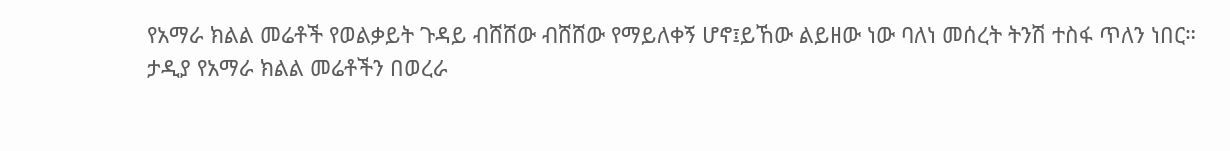የአማራ ክልል መሬቶች የወልቃይት ጉዳይ ብሸሸው ብሸሸው የማይለቀኝ ሆኖ፤ይኸው ልይዘው ነው ባለነ መሰረት ትንሽ ተስፋ ጥለን ነበር።
ታዲያ የአማራ ክልል መሬቶችን በወረራ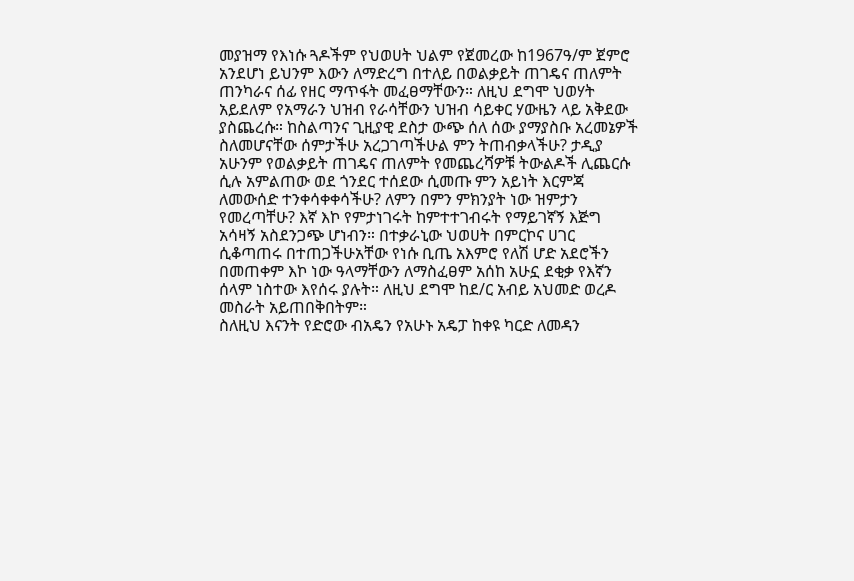መያዝማ የእነሱ ጓዶችም የህወሀት ህልም የጀመረው ከ1967ዓ/ም ጀምሮ አንደሆነ ይህንም እውን ለማድረግ በተለይ በወልቃይት ጠገዴና ጠለምት ጠንካራና ሰፊ የዘር ማጥፋት መፈፀማቸውን። ለዚህ ደግሞ ህወሃት አይደለም የአማራን ህዝብ የራሳቸውን ህዝብ ሳይቀር ሃውዜን ላይ አቅደው ያስጨረሱ። ከስልጣንና ጊዚያዊ ደስታ ውጭ ሰለ ሰው ያማያስቡ አረመኔዎች ስለመሆናቸው ሰምታችሁ አረጋገጣችሁል ምን ትጠብቃላችሁ? ታዲያ አሁንም የወልቃይት ጠገዴና ጠለምት የመጨረሻዎቹ ትውልዶች ሊጨርሱ ሲሉ አምልጠው ወደ ጎንደር ተሰደው ሲመጡ ምን አይነት እርምጃ ለመውሰድ ተንቀሳቀቀሳችሁ? ለምን በምን ምክንያት ነው ዝምታን የመረጣቸሁ? እኛ እኮ የምታነገሩት ከምተተገብሩት የማይገኛኝ እጅግ አሳዛኝ አስደንጋጭ ሆነብን። በተቃራኒው ህወሀት በምርኮና ሀገር ሲቆጣጠሩ በተጠጋችሁአቸው የነሱ ቢጤ አእምሮ የለሽ ሆድ አደሮችን በመጠቀም እኮ ነው ዓላማቸውን ለማስፈፀም አሰከ አሁኗ ደቂቃ የእኛን ሰላም ነስተው እየሰሩ ያሉት። ለዚህ ደግሞ ከደ/ር አብይ አህመድ ወረዶ መስራት አይጠበቅበትም።
ስለዚህ እናንት የድሮው ብአዴን የአሁኑ አዴፓ ከቀዩ ካርድ ለመዳን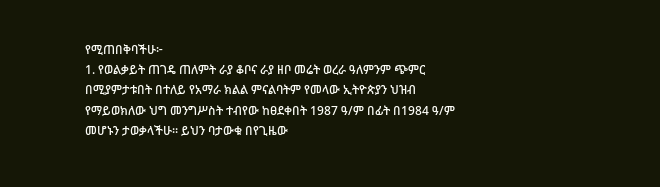የሚጠበቅባችሁ፦
1. የወልቃይት ጠገዴ ጠለምት ራያ ቆቦና ራያ ዘቦ መሬት ወረራ ዓለምንም ጭምር በሚያምታቱበት በተለይ የአማራ ክልል ምናልባትም የመላው ኢትዮጵያን ህዝብ የማይወክለው ህግ መንግሥስት ተብየው ከፀደቀበት 1987 ዓ/ም በፊት በ1984 ዓ/ም መሆኑን ታወቃላችሁ። ይህን ባታውቁ በየጊዜው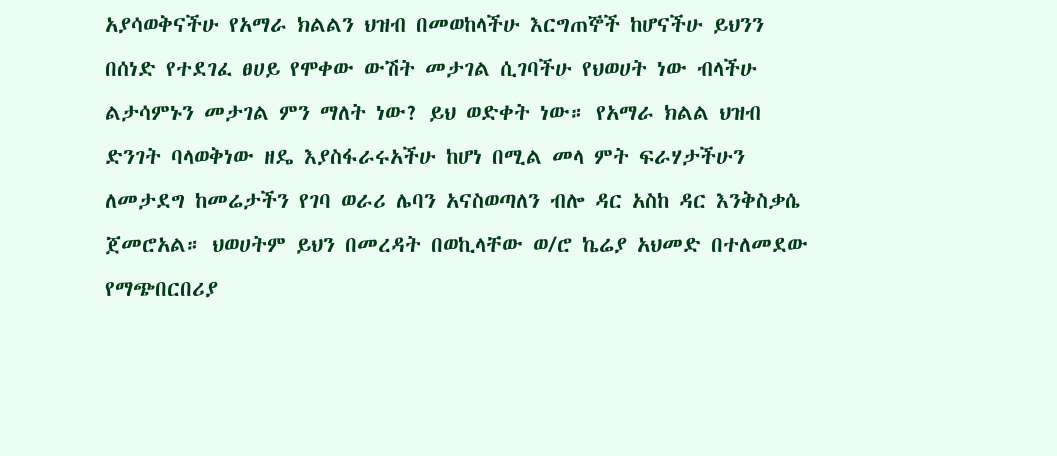አያሳወቅናችሁ የአማራ ክልልን ህዝብ በመወከላችሁ እርግጠኞች ከሆናችሁ ይህንን በሰነድ የተደገፈ ፀሀይ የሞቀው ውሽት መታገል ሲገባችሁ የህወሀት ነው ብላችሁ ልታሳምኑን መታገል ምን ማለት ነው? ይህ ወድቀት ነው። የአማራ ክልል ህዝብ ድንገት ባላወቅነው ዘዴ እያስፋራሩአችሁ ከሆነ በሚል መላ ምት ፍራሃታችሁን ለመታደግ ከመሬታችን የገባ ወራሪ ሌባን አናስወጣለን ብሎ ዳር አስከ ዳር እንቅስቃሴ ጀመሮአል። ህወሀትም ይህን በመረዳት በወኪላቸው ወ/ሮ ኬሬያ አህመድ በተለመደው የማጭበርበሪያ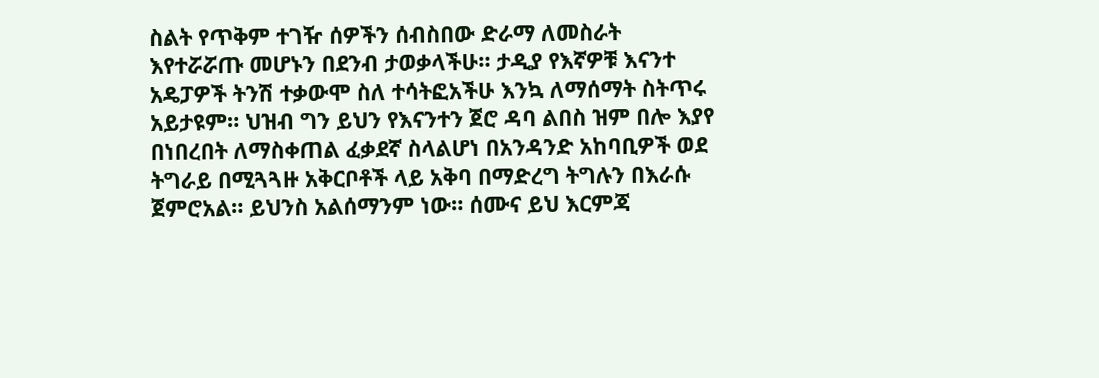ስልት የጥቅም ተገዥ ሰዎችን ሰብስበው ድራማ ለመስራት እየተሯሯጡ መሆኑን በደንብ ታወቃላችሁ። ታዲያ የእኛዎቹ እናንተ አዴፓዎች ትንሽ ተቃውሞ ስለ ተሳትፎአችሁ እንኳ ለማሰማት ስትጥሩ አይታዩም። ህዝብ ግን ይህን የእናንተን ጀሮ ዳባ ልበስ ዝም በሎ እያየ በነበረበት ለማስቀጠል ፈቃደኛ ስላልሆነ በአንዳንድ አከባቢዎች ወደ ትግራይ በሚጓጓዙ አቅርቦቶች ላይ አቅባ በማድረግ ትግሉን በእራሱ ጀምሮአል። ይህንስ አልሰማንም ነው። ሰሙና ይህ እርምጃ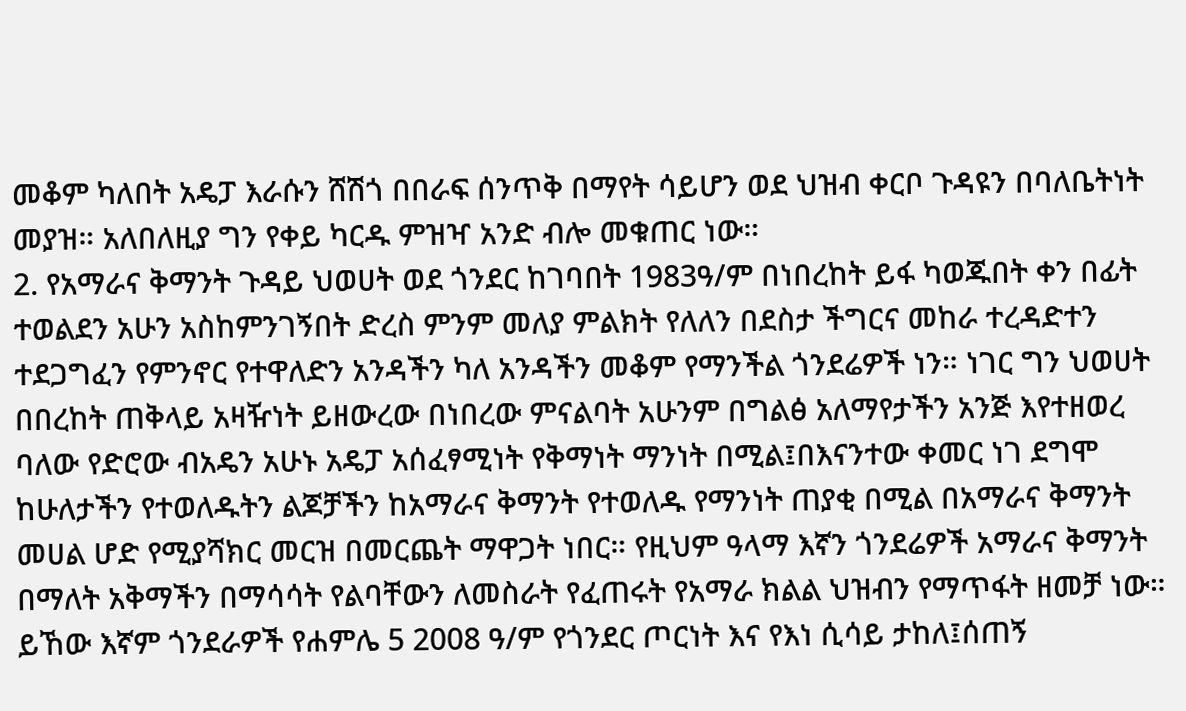መቆም ካለበት አዴፓ እራሱን ሸሽጎ በበራፍ ሰንጥቅ በማየት ሳይሆን ወደ ህዝብ ቀርቦ ጉዳዩን በባለቤትነት መያዝ። አለበለዚያ ግን የቀይ ካርዱ ምዝዣ አንድ ብሎ መቁጠር ነው።
2. የአማራና ቅማንት ጉዳይ ህወሀት ወደ ጎንደር ከገባበት 1983ዓ/ም በነበረከት ይፋ ካወጁበት ቀን በፊት ተወልደን አሁን አስከምንገኝበት ድረስ ምንም መለያ ምልክት የለለን በደስታ ችግርና መከራ ተረዳድተን ተደጋግፈን የምንኖር የተዋለድን አንዳችን ካለ አንዳችን መቆም የማንችል ጎንደሬዎች ነን። ነገር ግን ህወሀት በበረከት ጠቅላይ አዛዥነት ይዘውረው በነበረው ምናልባት አሁንም በግልፅ አለማየታችን አንጅ እየተዘወረ ባለው የድሮው ብአዴን አሁኑ አዴፓ አሰፈፃሚነት የቅማነት ማንነት በሚል፤በእናንተው ቀመር ነገ ደግሞ ከሁለታችን የተወለዱትን ልጆቻችን ከአማራና ቅማንት የተወለዱ የማንነት ጠያቂ በሚል በአማራና ቅማንት መሀል ሆድ የሚያሻክር መርዝ በመርጨት ማዋጋት ነበር። የዚህም ዓላማ እኛን ጎንደሬዎች አማራና ቅማንት በማለት አቅማችን በማሳሳት የልባቸውን ለመስራት የፈጠሩት የአማራ ክልል ህዝብን የማጥፋት ዘመቻ ነው።
ይኸው እኛም ጎንደራዎች የሐምሌ 5 2008 ዓ/ም የጎንደር ጦርነት እና የእነ ሲሳይ ታከለ፤ሰጠኝ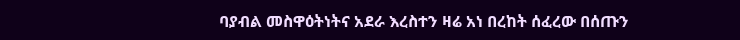ባያብል መስዋዕትነትና አደራ እረስተን ዛሬ አነ በረከት ሰፈረው በሰጡን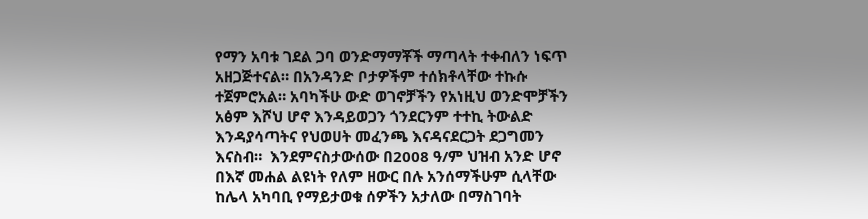የማን አባቱ ገደል ጋባ ወንድማማቾች ማጣላት ተቀብለን ነፍጥ አዘጋጅተናል። በአንዳንድ ቦታዎችም ተሰክቶላቸው ተኩሱ ተጀምሮአል። አባካችሁ ውድ ወገኖቻችን የአነዚህ ወንድሞቻችን አፅም እሾህ ሆኖ እንዳይወጋን ጎንደርንም ተተኪ ትውልድ እንዳያሳጣትና የህወሀት መፈንጫ እናዳናደርጋት ደጋግመን እናስብ።  እንደምናስታውሰው በ2008 ዓ/ም ህዝብ አንድ ሆኖ በእኛ መሐል ልዩነት የለም ዘውር በሉ አንሰማችሁም ሲላቸው ከሌላ አካባቢ የማይታወቁ ሰዎችን አታለው በማስገባት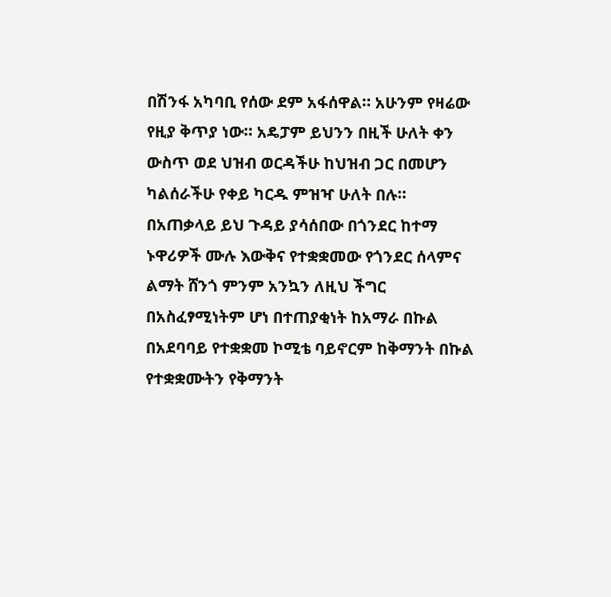በሽንፋ አካባቢ የሰው ደም አፋሰዋል። አሁንም የዛሬው የዚያ ቅጥያ ነው። አዴፓም ይህንን በዚች ሁለት ቀን ውስጥ ወደ ህዝብ ወርዳችሁ ከህዝብ ጋር በመሆን ካልሰራችሁ የቀይ ካርዱ ምዝዣ ሁለት በሉ።
በአጠቃላይ ይህ ጉዳይ ያሳሰበው በጎንደር ከተማ ኑዋሪዎች ሙሉ እውቅና የተቋቋመው የጎንደር ሰላምና ልማት ሸንጎ ምንም አንኳን ለዚህ ችግር በአስፈፃሚነትም ሆነ በተጠያቂነት ከአማራ በኩል በአደባባይ የተቋቋመ ኮሚቴ ባይኖርም ከቅማንት በኩል የተቋቋሙትን የቅማንት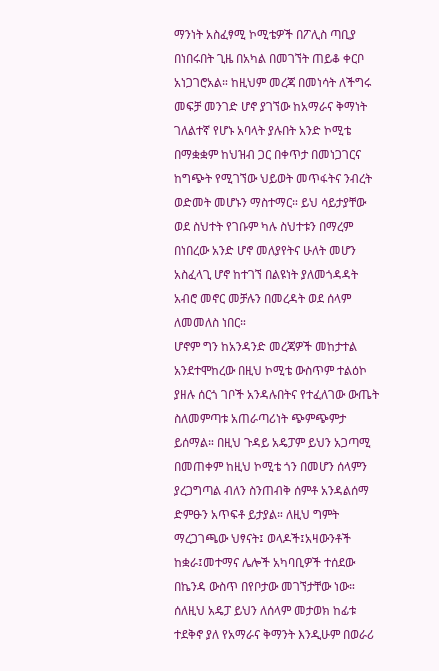ማንነት አስፈፃሚ ኮሚቴዎች በፖሊስ ጣቢያ በነበሩበት ጊዜ በአካል በመገኘት ጠይቆ ቀርቦ አነጋገሮአል። ከዚህም መረጃ በመነሳት ለችግሩ መፍቻ መንገድ ሆኖ ያገኘው ከአማራና ቅማነት ገለልተኛ የሆኑ አባላት ያሉበት አንድ ኮሚቴ በማቋቋም ከህዝብ ጋር በቀጥታ በመነጋገርና ከግጭት የሚገኘው ህይወት መጥፋትና ንብረት ወድመት መሆኑን ማስተማር። ይህ ሳይታያቸው ወደ ስህተት የገቡም ካሉ ስህተቱን በማረም በነበረው አንድ ሆኖ መለያየትና ሁለት መሆን አስፈላጊ ሆኖ ከተገኘ በልዩነት ያለመጎዳዳት አብሮ መኖር መቻሉን በመረዳት ወደ ሰላም ለመመለስ ነበር።
ሆኖም ግን ከአንዳንድ መረጃዎች መከታተል አንደተሞከረው በዚህ ኮሚቴ ውስጥም ተልዕኮ ያዘሉ ሰርጎ ገቦች አንዳሉበትና የተፈለገው ውጤት ስለመምጣቱ አጠራጣሪነት ጭምጭምታ ይሰማል። በዚህ ጉዳይ አዴፓም ይህን አጋጣሚ በመጠቀም ከዚህ ኮሚቴ ጎን በመሆን ሰላምን ያረጋግጣል ብለን ስንጠብቅ ሰምቶ አንዳልሰማ ድምፁን አጥፍቶ ይታያል። ለዚህ ግምት ማረጋገጫው ህፃናት፤ ወላዶች፤አዛውንቶች ከቋራ፤መተማና ሌሎች አካባቢዎች ተሰደው በኬንዳ ውስጥ በየቦታው መገኘታቸው ነው።
ሰለዚህ አዴፓ ይህን ለሰላም መታወክ ከፊቱ ተደቅኖ ያለ የአማራና ቅማንት እንዲሁም በወራሪ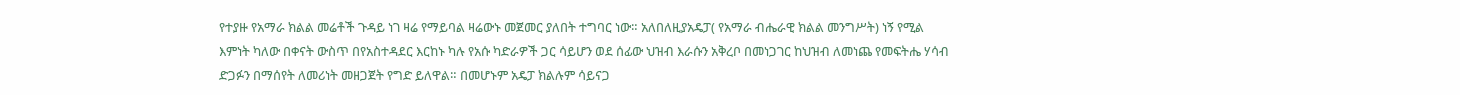የተያዙ የአማራ ክልል መሬቶች ጉዳይ ነገ ዛሬ የማይባል ዛሬውኑ መጀመር ያለበት ተግባር ነው። አለበለዚያአዴፓ( የአማራ ብሔራዊ ክልል መንግሥት) ነኝ የሚል እምነት ካለው በቀናት ውስጥ በየአስተዳደር እርከኑ ካሉ የአሱ ካድራዎች ጋር ሳይሆን ወደ ሰፊው ህዝብ እራሱን አቅረቦ በመነጋገር ከህዝብ ለመነጨ የመፍትሔ ሃሳብ ድጋፉን በማሰየት ለመሪነት መዘጋጀት የግድ ይለዋል። በመሆኑም አዴፓ ክልሉም ሳይናጋ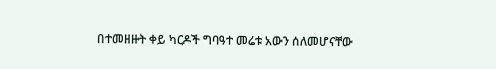በተመዘዙት ቀይ ካርዶች ግባዓተ መሬቱ አውን ሰለመሆናቸው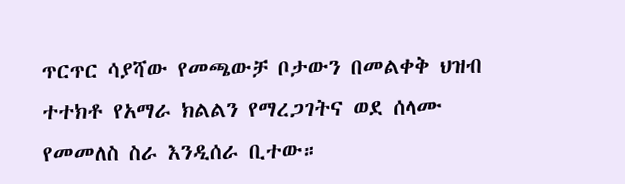ጥርጥር ሳያሻው የመጫውቻ ቦታውን በመልቀቅ ህዝብ ተተክቶ የአማራ ክልልን የማረጋገትና ወደ ሰላሙ የመመለስ ስራ እንዲሰራ ቢተው።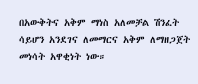በአውቅትና አቅም ማነስ አለመቻል ሽንፈት ሳይሆን አንደገና ለመማርና አቅም ለማዘጋጀት መነሳት አዋቂነት ነው።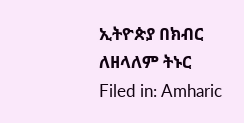ኢትዮጵያ በክብር ለዘላለም ትኑር
Filed in: Amharic